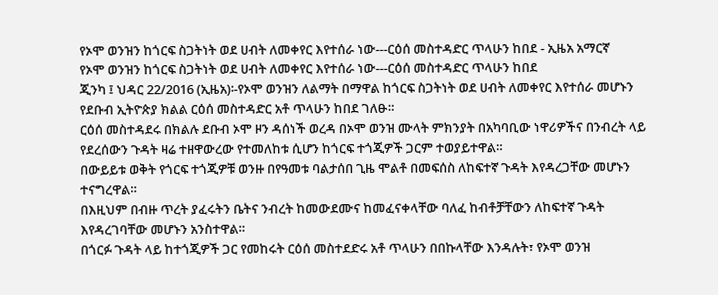የኦሞ ወንዝን ከጎርፍ ስጋትነት ወደ ሀብት ለመቀየር እየተሰራ ነው---ርዕሰ መስተዳድር ጥላሁን ከበደ - ኢዜአ አማርኛ
የኦሞ ወንዝን ከጎርፍ ስጋትነት ወደ ሀብት ለመቀየር እየተሰራ ነው---ርዕሰ መስተዳድር ጥላሁን ከበደ
ጂንካ ፤ ህዳር 22/2016 (ኢዜአ)፡-የኦሞ ወንዝን ለልማት በማዋል ከጎርፍ ስጋትነት ወደ ሀብት ለመቀየር እየተሰራ መሆኑን የደቡብ ኢትዮጵያ ክልል ርዕሰ መስተዳድር አቶ ጥላሁን ከበደ ገለፁ።
ርዕሰ መስተዳደሩ በክልሉ ደቡብ ኦሞ ዞን ዳሰነች ወረዳ በኦሞ ወንዝ ሙላት ምክንያት በአካባቢው ነዋሪዎችና በንብረት ላይ የደረሰውን ጉዳት ዛሬ ተዘዋውረው የተመለከቱ ሲሆን ከጎርፍ ተጎጂዎች ጋርም ተወያይተዋል።
በውይይቱ ወቅት የጎርፍ ተጎጂዎቹ ወንዙ በየዓመቱ ባልታሰበ ጊዜ ሞልቶ በመፍሰስ ለከፍተኛ ጉዳት እየዳረጋቸው መሆኑን ተናግረዋል።
በእዚህም በብዙ ጥረት ያፈሩትን ቤትና ንብረት ከመውደሙና ከመፈናቀላቸው ባለፈ ከብቶቻቸውን ለከፍተኛ ጉዳት እየዳረገባቸው መሆኑን አንስተዋል።
በጎርፉ ጉዳት ላይ ከተጎጂዎች ጋር የመከሩት ርዕሰ መስተደድሩ አቶ ጥላሁን በበኩላቸው እንዳሉት፣ የኦሞ ወንዝ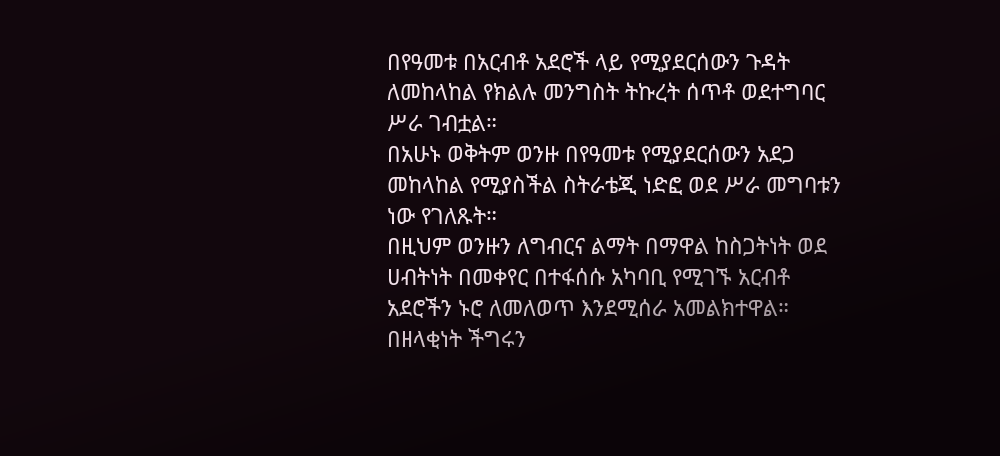በየዓመቱ በአርብቶ አደሮች ላይ የሚያደርሰውን ጉዳት ለመከላከል የክልሉ መንግስት ትኩረት ሰጥቶ ወደተግባር ሥራ ገብቷል።
በአሁኑ ወቅትም ወንዙ በየዓመቱ የሚያደርሰውን አደጋ መከላከል የሚያስችል ስትራቴጂ ነድፎ ወደ ሥራ መግባቱን ነው የገለጹት።
በዚህም ወንዙን ለግብርና ልማት በማዋል ከስጋትነት ወደ ሀብትነት በመቀየር በተፋሰሱ አካባቢ የሚገኙ አርብቶ አደሮችን ኑሮ ለመለወጥ እንደሚሰራ አመልክተዋል።
በዘላቂነት ችግሩን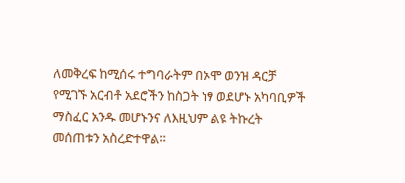ለመቅረፍ ከሚሰሩ ተግባራትም በኦሞ ወንዝ ዳርቻ የሚገኙ አርብቶ አደሮችን ከስጋት ነፃ ወደሆኑ አካባቢዎች ማስፈር አንዱ መሆኑንና ለእዚህም ልዩ ትኩረት መሰጠቱን አስረድተዋል።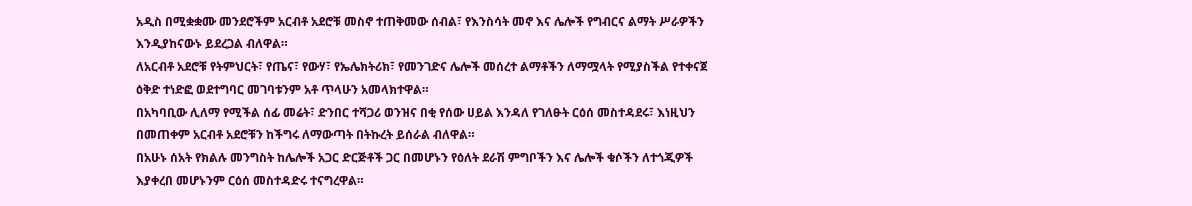አዲስ በሚቋቋሙ መንደሮችም አርብቶ አደሮቹ መስኖ ተጠቅመው ሰብል፣ የእንስሳት መኖ እና ሌሎች የግብርና ልማት ሥራዎችን እንዲያከናውኑ ይደረጋል ብለዋል።
ለአርብቶ አደሮቹ የትምህርት፣ የጤና፣ የውሃ፣ የኤሌክትሪክ፣ የመንገድና ሌሎች መሰረተ ልማቶችን ለማሟላት የሚያስችል የተቀናጀ ዕቅድ ተነድፎ ወደተግባር መገባቱንም አቶ ጥላሁን አመላክተዋል።
በአካባቢው ሊለማ የሚችል ሰፊ መሬት፣ ድንበር ተሻጋሪ ወንዝና በቂ የሰው ሀይል እንዳለ የገለፁት ርዕሰ መስተዳደሩ፣ እነዚህን በመጠቀም አርብቶ አደሮቹን ከችግሩ ለማውጣት በትኩረት ይሰራል ብለዋል።
በአሁኑ ሰአት የክልሉ መንግስት ከሌሎች አጋር ድርጅቶች ጋር በመሆኑን የዕለት ደራሽ ምግቦችን እና ሌሎች ቁሶችን ለተጎጂዎች እያቀረበ መሆኑንም ርዕሰ መስተዳድሩ ተናግረዋል።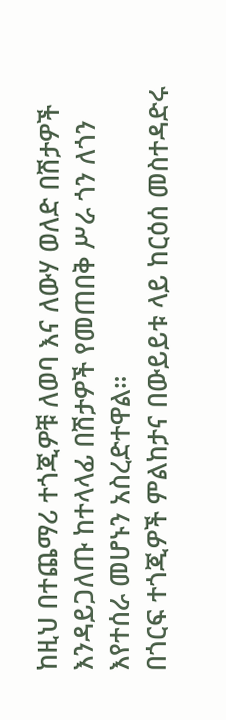ከዚህ በተጨማሪ ተጎጂዎቹ ለወባ እና ለውሃ ወለድ በሽታዎች እንዳይጋለጡ ከተላላፊ በሽታዎች የመጠበቅ ሥራ ጎን ለጎን እየተሰራ መሆኑን አስረድተዋል።
በጎርፍ ተጎጂዎች ምልከታና በውይይቱ ላይ ከርዕሰ መስተዳድሩ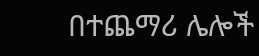በተጨማሪ ሌሎች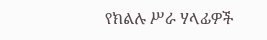የክልሉ ሥራ ሃላፊዎች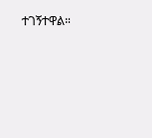ተገኝተዋል።